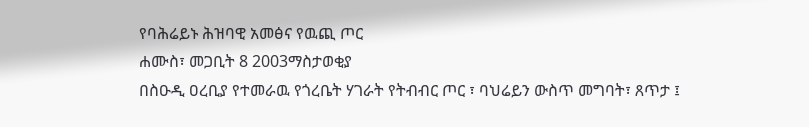የባሕሬይኑ ሕዝባዊ አመፅና የዉጪ ጦር
ሐሙስ፣ መጋቢት 8 2003ማስታወቂያ
በስዑዲ ዐረቢያ የተመራዉ የጎረቤት ሃገራት የትብብር ጦር ፣ ባህሬይን ውስጥ መግባት፣ ጸጥታ ፤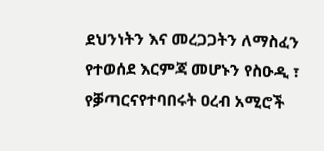ደህንነትን እና መረጋጋትን ለማስፈን የተወሰደ እርምጃ መሆኑን የስዑዲ ፣ የቓጣርናየተባበሩት ዐረብ አሚሮች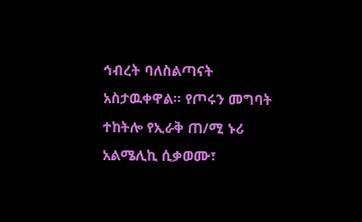ኅብረት ባለስልጣናት አስታዉቀዋል። የጦሩን መግባት ተከትሎ የኢራቅ ጠ/ሚ ኑሪ አልሜሊኪ ሲቃወሙ፣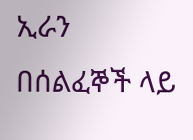ኢራን በሰልፈኞች ላይ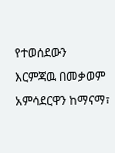የተወሰደውን እርምጃዉ በመቃወም አምሳደርዋን ከማናማ፣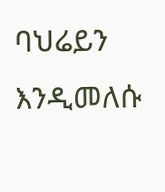ባህሬይን እንዲመለሱ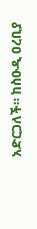አድርጋለች። ከስዑዲ ዐረቢያ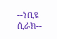--ነቢዩ ሲራክ--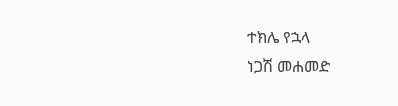ተክሌ የኋላ
ነጋሽ መሐመድ